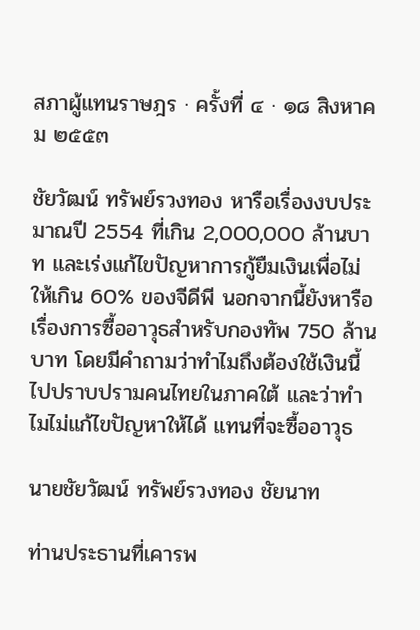สภาผู้แทนราษฎร · ครั้งที่ ๔ · ๑๘ สิงหาคม ๒๕๕๓

ชัยวัฒน์ ทรัพย์รวงทอง หารือเรื่องงบประมาณปี 2554 ที่เกิน 2,000,000 ล้านบาท และเร่งแก้ไขปัญหาการกู้ยืมเงินเพื่อไม่ให้เกิน 60% ของจีดีพี นอกจากนี้ยังหารือเรื่องการซื้ออาวุธสำหรับกองทัพ 750 ล้านบาท โดยมีคำถามว่าทำไมถึงต้องใช้เงินนี้ไปปราบปรามคนไทยในภาคใต้ และว่าทำไมไม่แก้ไขปัญหาให้ได้ แทนที่จะซื้ออาวุธ

นายชัยวัฒน์ ทรัพย์รวงทอง ชัยนาท

ท่านประธานที่เคารพ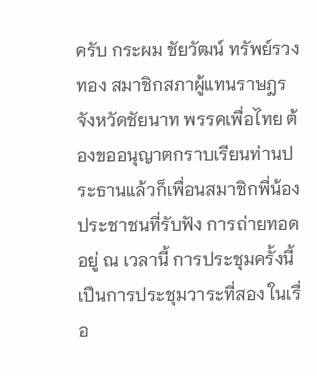ครับ กระผม ชัยวัฒน์ ทรัพย์รวงทอง สมาชิกสภาผู้แทนราษฎรจังหวัดชัยนาท พรรคเพื่อไทย ต้องขออนุญาตกราบเรียนท่านประธานแล้วก็เพื่อนสมาชิกพี่น้องประชาชนที่รับฟัง การถ่ายทอดอยู่ ณ เวลานี้ การประชุมครั้งนี้เปึนการประชุมวาระที่สอง ในเรื่อ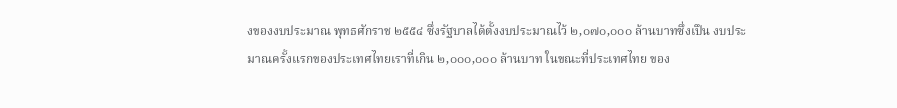งของงบประมาณ พุทธศักราช ๒๕๕๔ ซึ่งรัฐบาลได้ตั้งงบประมาณไว้ ๒,๐๗๐,๐๐๐ ล้านบาทซึ่งเปึน งบประมาณครั้งแรกของประเทศไทยเราที่เกิน ๒,๐๐๐,๐๐๐ ล้านบาท ในขณะที่ประเทศไทย ของ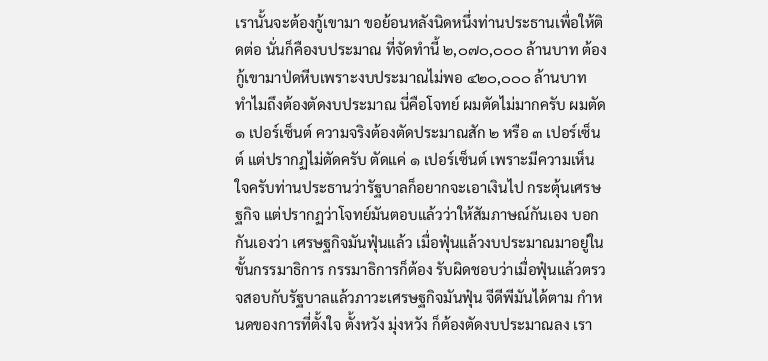เรานั้นจะต้องกู้เขามา ขอย้อนหลังนิดหนึ่งท่านประธานเพื่อให้ติดต่อ นั่นก็คืองบประมาณ ที่จัดทํานี้ ๒,๐๗๐,๐๐๐ ล้านบาท ต้องกู้เขามาป่ดหีบเพราะงบประมาณไม่พอ ๔๒๐,๐๐๐ ล้านบาท ทําไมถึงต้องตัดงบประมาณ นี่คือโจทย์ ผมตัดไม่มากครับ ผมตัด ๑ เปอร์เซ็นต์ ความจริงต้องตัดประมาณสัก ๒ หรือ ๓ เปอร์เซ็นต์ แต่ปรากฏไม่ตัดครับ ตัดแค่ ๑ เปอร์เซ็นต์ เพราะมีความเห็นใจครับท่านประธานว่ารัฐบาลก็อยากจะเอาเงินไป กระตุ้นเศรษฐกิจ แต่ปรากฏว่าโจทย์มันตอบแล้วว่าให้สัมภาษณ์กันเอง บอกกันเองว่า เศรษฐกิจมันฟุ๋นแล้ว เมื่อฟุ๋นแล้วงบประมาณมาอยู่ในขั้นกรรมาธิการ กรรมาธิการก็ต้อง รับผิดชอบว่าเมื่อฟุ๋นแล้วตรวจสอบกับรัฐบาลแล้วภาวะเศรษฐกิจมันฟุ๋น จีดีพีมันได้ตาม กําหนดของการที่ตั้งใจ ตั้งหวัง มุ่งหวัง ก็ต้องตัดงบประมาณลง เรา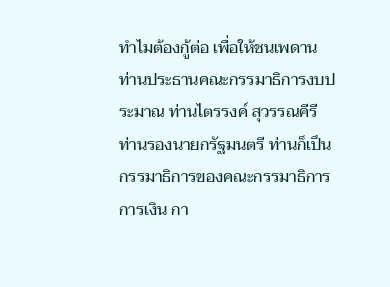ทําไมต้องกู้ต่อ เพื่อให้ชนเพดาน ท่านประธานคณะกรรมาธิการงบประมาณ ท่านไตรรงค์ สุวรรณคีรี ท่านรองนายกรัฐมนตรี ท่านก็เปึนกรรมาธิการของคณะกรรมาธิการการเงิน กา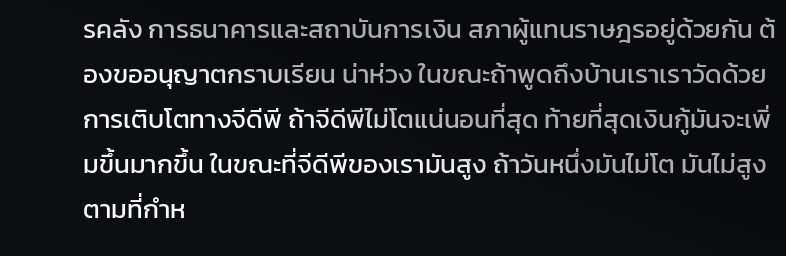รคลัง การธนาคารและสถาบันการเงิน สภาผู้แทนราษฎรอยู่ด้วยกัน ต้องขออนุญาตกราบเรียน น่าห่วง ในขณะถ้าพูดถึงบ้านเราเราวัดด้วยการเติบโตทางจีดีพี ถ้าจีดีพีไม่โตแน่นอนที่สุด ท้ายที่สุดเงินกู้มันจะเพิ่มขึ้นมากขึ้น ในขณะที่จีดีพีของเรามันสูง ถ้าวันหนึ่งมันไม่โต มันไม่สูงตามที่กําห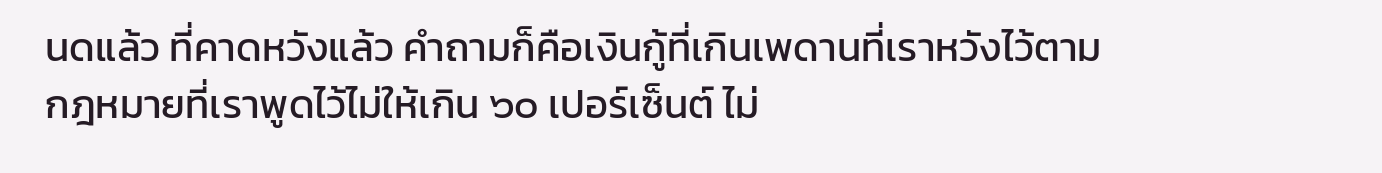นดแล้ว ที่คาดหวังแล้ว คําถามก็คือเงินกู้ที่เกินเพดานที่เราหวังไว้ตาม กฎหมายที่เราพูดไว้ไม่ให้เกิน ๖๐ เปอร์เซ็นต์ ไม่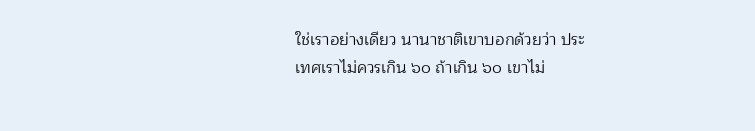ใช่เราอย่างเดียว นานาชาติเขาบอกด้วยว่า ประเทศเราไม่ควรเกิน ๖๐ ถ้าเกิน ๖๐ เขาไม่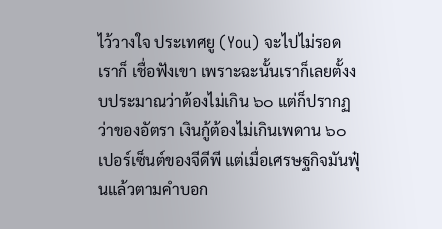ไว้วางใจ ประเทศยู (You) จะไปไม่รอด เราก็ เชื่อฟังเขา เพราะฉะนั้นเราก็เลยตั้งงบประมาณว่าต้องไม่เกิน ๖๐ แต่ก็ปรากฏว่าของอัตรา เงินกู้ต้องไม่เกินเพดาน ๖๐ เปอร์เซ็นต์ของจีดีพี แต่เมื่อเศรษฐกิจมันฟุ๋นแล้วตามคําบอก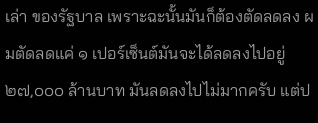เล่า ของรัฐบาล เพราะฉะนั้นมันก็ต้องตัดลดลง ผมตัดลดแค่ ๑ เปอร์เซ็นต์มันจะได้ลดลงไปอยู่ ๒๗,๐๐๐ ล้านบาท มันลดลงไปไม่มากครับ แต่ป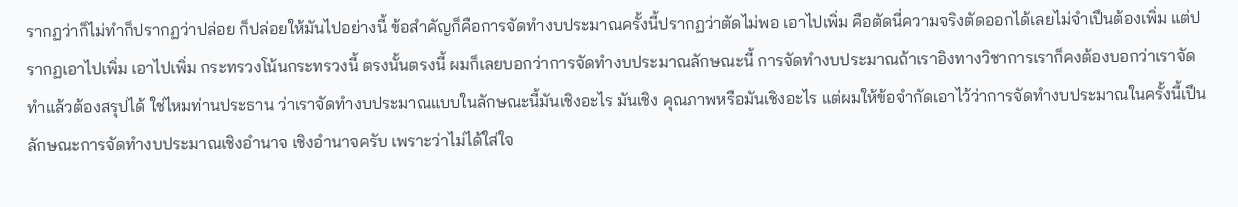รากฏว่าก็ไม่ทําก็ปรากฏว่าปล่อย ก็ปล่อยให้มันไปอย่างนี้ ข้อสําคัญก็คือการจัดทํางบประมาณครั้งนี้ปรากฏว่าตัดไม่พอ เอาไปเพิ่ม คือตัดนี่ความจริงตัดออกได้เลยไม่จําเปึนต้องเพิ่ม แต่ปรากฏเอาไปเพิ่ม เอาไปเพิ่ม กระทรวงโน้นกระทรวงนี้ ตรงนั้นตรงนี้ ผมก็เลยบอกว่าการจัดทํางบประมาณลักษณะนี้ การจัดทํางบประมาณถ้าเราอิงทางวิชาการเราก็คงต้องบอกว่าเราจัดทําแล้วต้องสรุปได้ ใช่ไหมท่านประธาน ว่าเราจัดทํางบประมาณแบบในลักษณะนี้มันเชิงอะไร มันเชิง คุณภาพหรือมันเชิงอะไร แต่ผมให้ข้อจํากัดเอาไว้ว่าการจัดทํางบประมาณในครั้งนี้เปึน ลักษณะการจัดทํางบประมาณเชิงอํานาจ เชิงอํานาจครับ เพราะว่าไม่ได้ใส่ใจ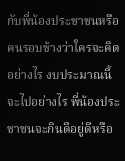กับพี่น้องประชาชนหรือคนรอบข้างว่าใครจะคิดอย่างไร งบประมาณนี้ จะไปอย่างไร พี่น้องประชาชนจะกินดีอยู่ดีหรือ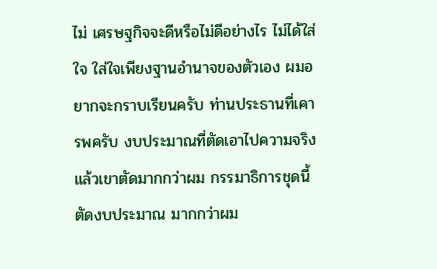ไม่ เศรษฐกิจจะดีหรือไม่ดีอย่างไร ไม่ได้ใส่ใจ ใส่ใจเพียงฐานอํานาจของตัวเอง ผมอยากจะกราบเรียนครับ ท่านประธานที่เคารพครับ งบประมาณที่ตัดเอาไปความจริงแล้วเขาตัดมากกว่าผม กรรมาธิการชุดนี้ตัดงบประมาณ มากกว่าผม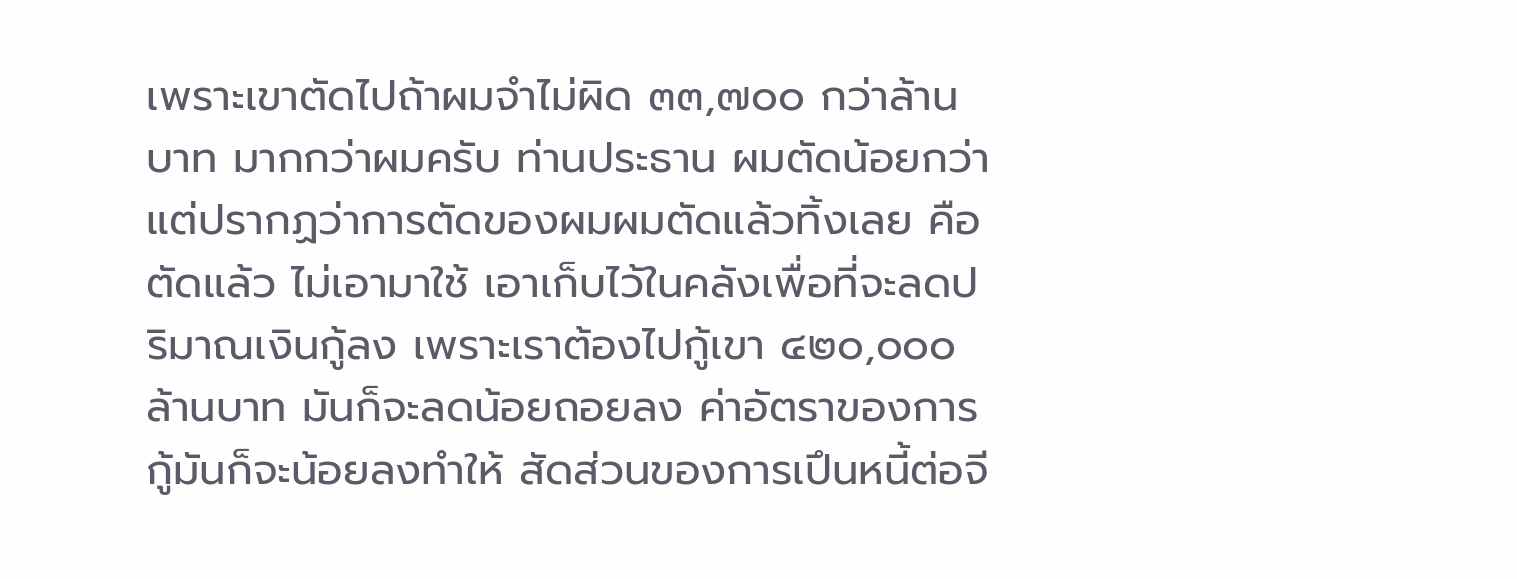เพราะเขาตัดไปถ้าผมจําไม่ผิด ๓๓,๗๐๐ กว่าล้านบาท มากกว่าผมครับ ท่านประธาน ผมตัดน้อยกว่า แต่ปรากฏว่าการตัดของผมผมตัดแล้วทิ้งเลย คือตัดแล้ว ไม่เอามาใช้ เอาเก็บไว้ในคลังเพื่อที่จะลดปริมาณเงินกู้ลง เพราะเราต้องไปกู้เขา ๔๒๐,๐๐๐ ล้านบาท มันก็จะลดน้อยถอยลง ค่าอัตราของการกู้มันก็จะน้อยลงทําให้ สัดส่วนของการเปึนหนี้ต่อจี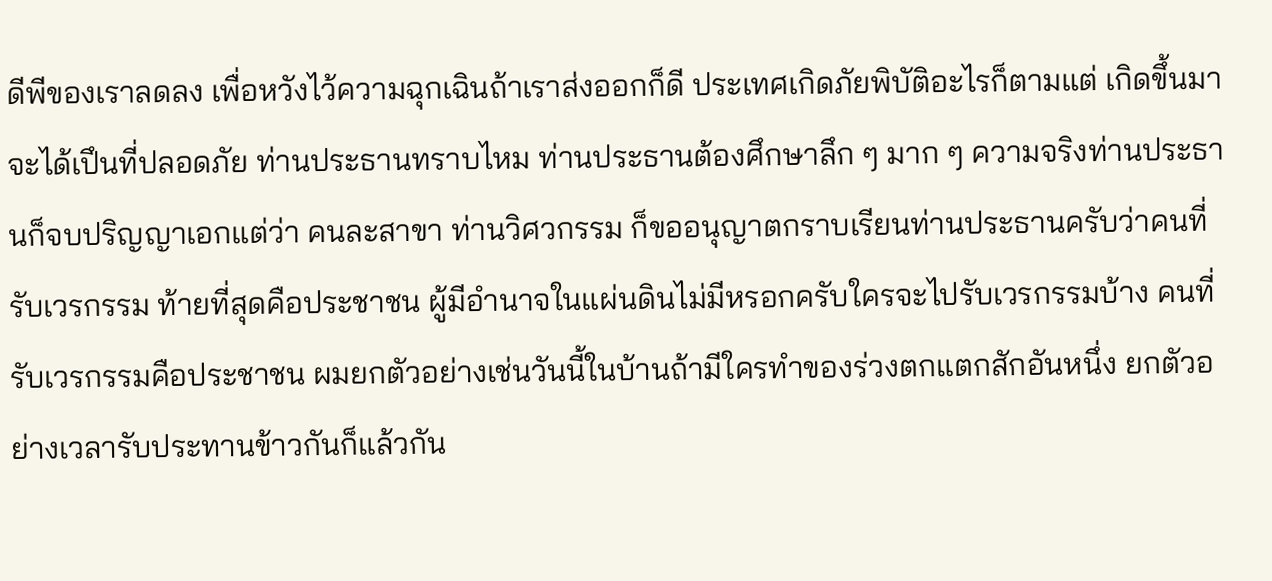ดีพีของเราลดลง เพื่อหวังไว้ความฉุกเฉินถ้าเราส่งออกก็ดี ประเทศเกิดภัยพิบัติอะไรก็ตามแต่ เกิดขึ้นมาจะได้เปึนที่ปลอดภัย ท่านประธานทราบไหม ท่านประธานต้องศึกษาลึก ๆ มาก ๆ ความจริงท่านประธานก็จบปริญญาเอกแต่ว่า คนละสาขา ท่านวิศวกรรม ก็ขออนุญาตกราบเรียนท่านประธานครับว่าคนที่รับเวรกรรม ท้ายที่สุดคือประชาชน ผู้มีอํานาจในแผ่นดินไม่มีหรอกครับใครจะไปรับเวรกรรมบ้าง คนที่ รับเวรกรรมคือประชาชน ผมยกตัวอย่างเช่นวันนี้ในบ้านถ้ามีใครทําของร่วงตกแตกสักอันหนึ่ง ยกตัวอย่างเวลารับประทานข้าวกันก็แล้วกัน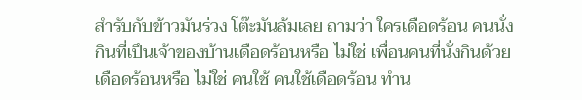สํารับกับข้าวมันร่วง โต๊ะมันล้มเลย ถามว่า ใครเดือดร้อน คนนั่งกินที่เปึนเจ้าของบ้านเดือดร้อนหรือ ไม่ใช่ เพื่อนคนที่นั่งกินด้วย เดือดร้อนหรือ ไม่ใช่ คนใช้ คนใช้เดือดร้อน ทําน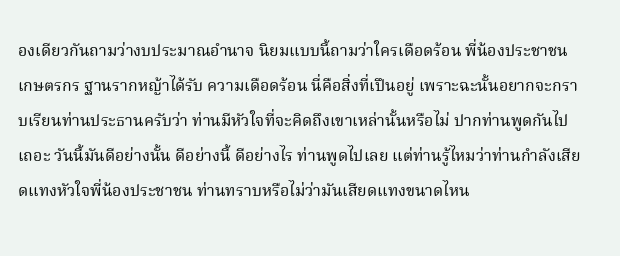องเดียวกันถามว่างบประมาณอํานาจ นิยมแบบนี้ถามว่าใครเดือดร้อน พี่น้องประชาชน เกษตรกร ฐานรากหญ้าได้รับ ความเดือดร้อน นี่คือสิ่งที่เปึนอยู่ เพราะฉะนั้นอยากจะกราบเรียนท่านประธานครับว่า ท่านมีหัวใจที่จะคิดถึงเขาเหล่านั้นหรือไม่ ปากท่านพูดกันไปเถอะ วันนี้มันดีอย่างนั้น ดีอย่างนี้ ดีอย่างไร ท่านพูดไปเลย แต่ท่านรู้ไหมว่าท่านกําลังเสียดแทงหัวใจพี่น้องประชาชน ท่านทราบหรือไม่ว่ามันเสียดแทงขนาดไหน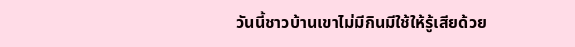วันนี้ชาวบ้านเขาไม่มีกินมีใช้ให้รู้เสียด้วย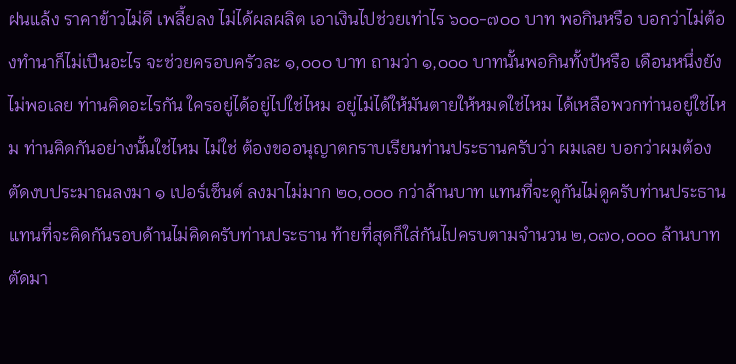ฝนแล้ง ราคาข้าวไม่ดี เพลี้ยลง ไม่ได้ผลผลิต เอาเงินไปช่วยเท่าไร ๖๐๐-๗๐๐ บาท พอกินหรือ บอกว่าไม่ต้องทํานาก็ไม่เปึนอะไร จะช่วยครอบครัวละ ๑,๐๐๐ บาท ถามว่า ๑,๐๐๐ บาทนั้นพอกินทั้งป้หรือ เดือนหนึ่งยังไม่พอเลย ท่านคิดอะไรกัน ใครอยู่ได้อยู่ไปใช่ไหม อยู่ไม่ได้ให้มันตายให้หมดใช่ไหม ได้เหลือพวกท่านอยู่ใช่ไหม ท่านคิดกันอย่างนั้นใช่ไหม ไม่ใช่ ต้องขออนุญาตกราบเรียนท่านประธานครับว่า ผมเลย บอกว่าผมต้องตัดงบประมาณลงมา ๑ เปอร์เซ็นต์ ลงมาไม่มาก ๒๐,๐๐๐ กว่าล้านบาท แทนที่จะดูกันไม่ดูครับท่านประธาน แทนที่จะคิดกันรอบด้านไม่คิดครับท่านประธาน ท้ายที่สุดก็ใส่กันไปครบตามจํานวน ๒,๐๗๐,๐๐๐ ล้านบาท ตัดมา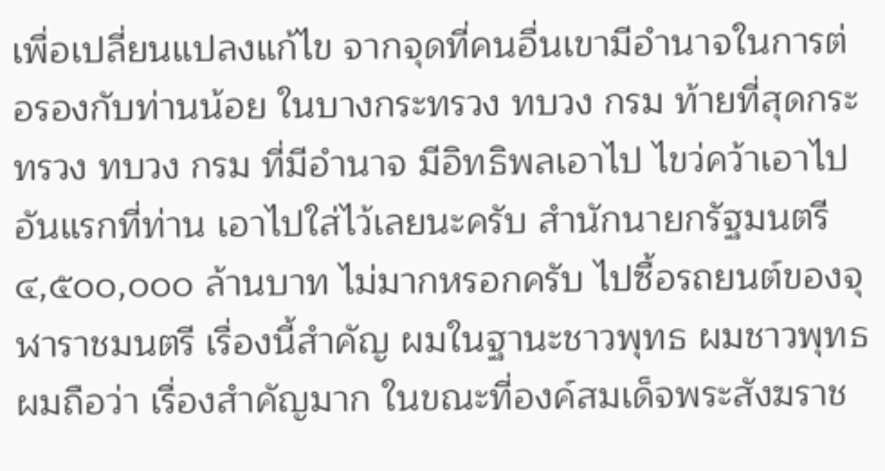เพื่อเปลี่ยนแปลงแก้ไข จากจุดที่คนอื่นเขามีอํานาจในการต่อรองกับท่านน้อย ในบางกระทรวง ทบวง กรม ท้ายที่สุดกระทรวง ทบวง กรม ที่มีอํานาจ มีอิทธิพลเอาไป ไขว่คว้าเอาไป อันแรกที่ท่าน เอาไปใส่ไว้เลยนะครับ สํานักนายกรัฐมนตรี ๔,๕๐๐,๐๐๐ ล้านบาท ไม่มากหรอกครับ ไปซื้อรถยนต์ของจุฬาราชมนตรี เรื่องนี้สําคัญ ผมในฐานะชาวพุทธ ผมชาวพุทธผมถือว่า เรื่องสําคัญมาก ในขณะที่องค์สมเด็จพระสังฆราช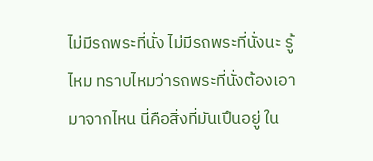ไม่มีรถพระที่นั่ง ไม่มีรถพระที่นั่งนะ รู้ไหม ทราบไหมว่ารถพระที่นั่งต้องเอามาจากไหน นี่คือสิ่งที่มันเปึนอยู่ ใน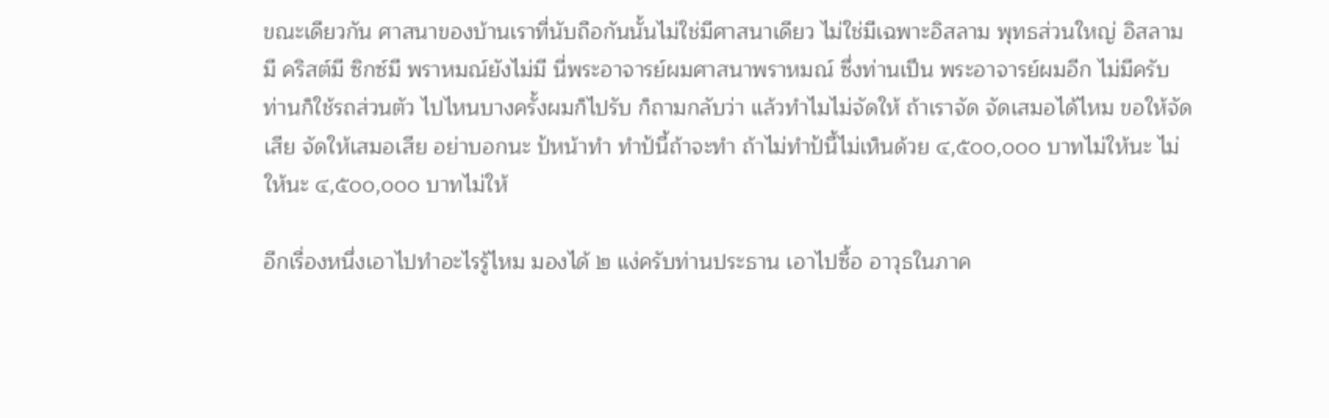ขณะเดียวกัน ศาสนาของบ้านเราที่นับถือกันนั้นไม่ใช่มีศาสนาเดียว ไม่ใช่มีเฉพาะอิสลาม พุทธส่วนใหญ่ อิสลามมี คริสต์มี ซิกซ์มี พราหมณ์ยังไม่มี นี่พระอาจารย์ผมศาสนาพราหมณ์ ซึ่งท่านเปึน พระอาจารย์ผมอีก ไม่มีครับ ท่านก็ใช้รถส่วนตัว ไปไหนบางครั้งผมก็ไปรับ ก็ถามกลับว่า แล้วทําไมไม่จัดให้ ถ้าเราจัด จัดเสมอได้ไหม ขอให้จัดเสีย จัดให้เสมอเสีย อย่าบอกนะ ป้หน้าทํา ทําป้นี้ถ้าจะทํา ถ้าไม่ทําป้นี้ไม่เห็นด้วย ๔,๕๐๐,๐๐๐ บาทไม่ให้นะ ไม่ให้นะ ๔,๕๐๐,๐๐๐ บาทไม่ให้

อีกเรื่องหนึ่งเอาไปทําอะไรรู้ไหม มองได้ ๒ แง่ครับท่านประธาน เอาไปซื้อ อาวุธในภาค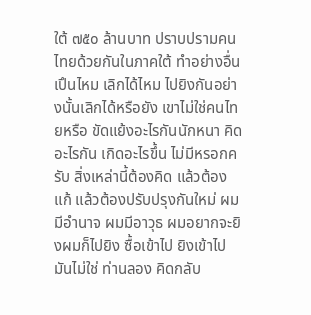ใต้ ๗๕๐ ล้านบาท ปราบปรามคนไทยด้วยกันในภาคใต้ ทําอย่างอื่นเปึนไหม เลิกได้ไหม ไปยิงกันอย่างนั้นเลิกได้หรือยัง เขาไม่ใช่คนไทยหรือ ขัดแย้งอะไรกันนักหนา คิดอะไรกัน เกิดอะไรขึ้น ไม่มีหรอกครับ สิ่งเหล่านี้ต้องคิด แล้วต้องแก้ แล้วต้องปรับปรุงกันใหม่ ผมมีอํานาจ ผมมีอาวุธ ผมอยากจะยิงผมก็ไปยิง ซื้อเข้าไป ยิงเข้าไป มันไม่ใช่ ท่านลอง คิดกลับ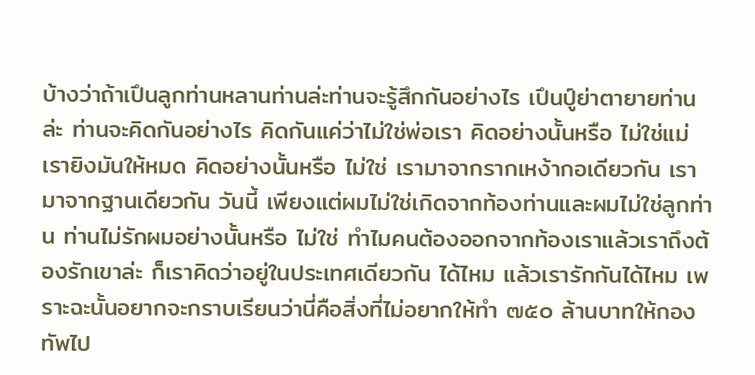บ้างว่าถ้าเปึนลูกท่านหลานท่านล่ะท่านจะรู้สึกกันอย่างไร เปึนปู์ย่าตายายท่านล่ะ ท่านจะคิดกันอย่างไร คิดกันแค่ว่าไม่ใช่พ่อเรา คิดอย่างนั้นหรือ ไม่ใช่แม่เรายิงมันให้หมด คิดอย่างนั้นหรือ ไม่ใช่ เรามาจากรากเหง้ากอเดียวกัน เรามาจากฐานเดียวกัน วันนี้ เพียงแต่ผมไม่ใช่เกิดจากท้องท่านและผมไม่ใช่ลูกท่าน ท่านไม่รักผมอย่างนั้นหรือ ไม่ใช่ ทําไมคนต้องออกจากท้องเราแล้วเราถึงต้องรักเขาล่ะ ก็เราคิดว่าอยู่ในประเทศเดียวกัน ได้ไหม แล้วเรารักกันได้ไหม เพราะฉะนั้นอยากจะกราบเรียนว่านี่คือสิ่งที่ไม่อยากให้ทํา ๗๕๐ ล้านบาทให้กองทัพไป